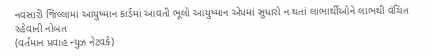નવસારી જિલ્લામાં આયુષ્માન કાર્ડમાં આવતી ભૂલો આયુષ્માન એપમાં સુધારો ન થતાં લાભાર્થીઓને લાભથી વંચિત રહેવાની નોબત
(વર્તમાન પ્રવાહ ન્યુઝ નેટવર્ક)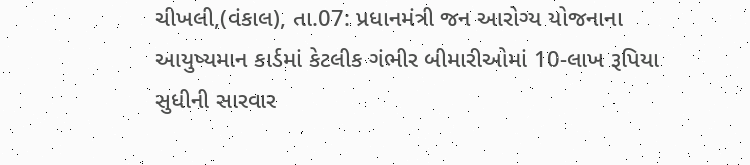ચીખલી,(વંકાલ), તા.07: પ્રધાનમંત્રી જન આરોગ્ય યોજનાના આયુષ્યમાન કાર્ડમાં કેટલીક ગંભીર બીમારીઓમાં 10-લાખ રૂપિયા સુધીની સારવાર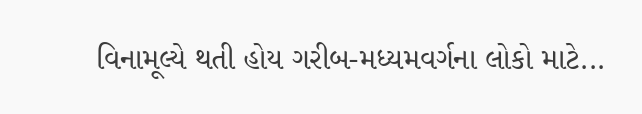વિનામૂલ્યે થતી હોય ગરીબ-મધ્યમવર્ગના લોકો માટે...